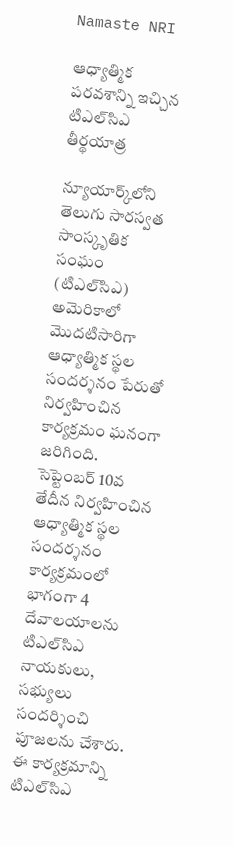Namaste NRI

ఆధ్యాత్మిక పరవశాన్ని ఇచ్చిన టిఎల్‌సిఎ తీర్థయాత్ర

న్యూయార్క్‌లోని తెలుగు సారస్వత సాంస్కృతిక సంఘం (టిఎల్‌సిఎ) అమెరికాలో మొదటిసారిగా ఆధ్యాత్మిక స్థల సందర్శనం పేరుతో నిర్వహించిన కార్యక్రమం ఘనంగా జరిగింది. సెప్టెంబర్‌ 10వ తేదీన నిర్వహించిన ఆధ్యాత్మిక స్థల సందర్శనం కార్యక్రమంలో భాగంగా 4 దేవాలయాలను టిఎల్‌సిఎ నాయకులు, సభ్యులు సందర్శించి పూజలను చేశారు. ఈ కార్యక్రమాన్ని టిఎల్‌సిఎ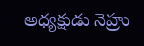అధ్యక్షుడు నెహ్రు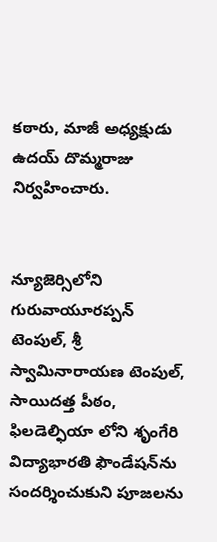కఠారు, మాజీ అధ్యక్షుడు ఉదయ్‌ దొమ్మరాజు నిర్వహించారు.


న్యూజెర్సిలోని గురువాయూరప్పన్‌ టెంపుల్‌, శ్రీ స్వామినారాయణ టెంపుల్‌, సాయిదత్త పీఠం, ఫిలడెల్ఫియా లోని శృంగేరి విద్యాభారతి ఫౌండేషన్‌ను సందర్శించుకుని పూజలను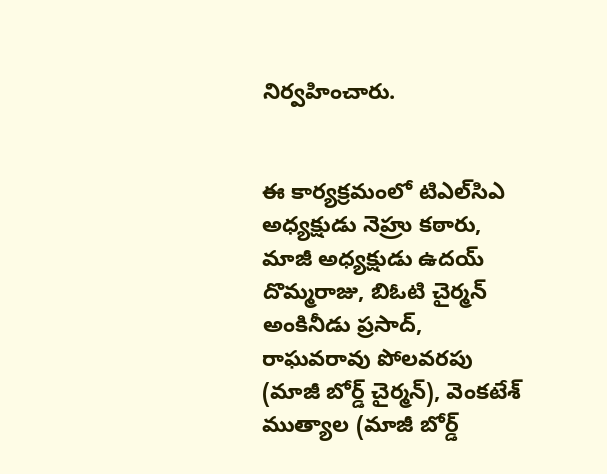నిర్వహించారు.


ఈ కార్యక్రమంలో టిఎల్‌సిఎ అధ్యక్షుడు నెహ్రు కఠారు, మాజీ అధ్యక్షుడు ఉదయ్‌ దొమ్మరాజు, బిఓటి చైర్మన్‌ అంకినీడు ప్రసాద్‌, రాఘవరావు పోలవరపు (మాజీ బోర్డ్‌ చైర్మన్‌), వెంకటేశ్‌ ముత్యాల (మాజీ బోర్డ్‌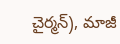చైర్మన్‌), మాజీ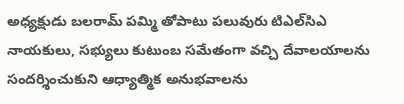అధ్యక్షుడు బలరామ్‌ పమ్మి తోపాటు పలువురు టిఎల్‌సిఎ నాయకులు, సభ్యులు కుటుంబ సమేతంగా వచ్చి దేవాలయాలను సందర్శించుకుని ఆధ్యాత్మిక అనుభవాలను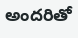అందరితో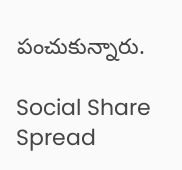పంచుకున్నారు.

Social Share Spread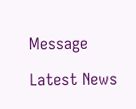Message

Latest News